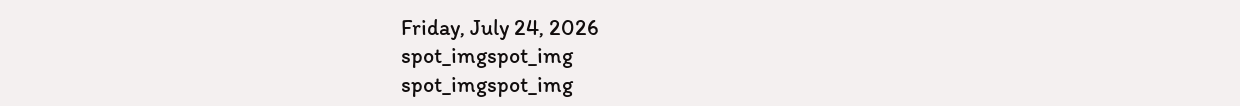Friday, July 24, 2026
spot_imgspot_img
spot_imgspot_img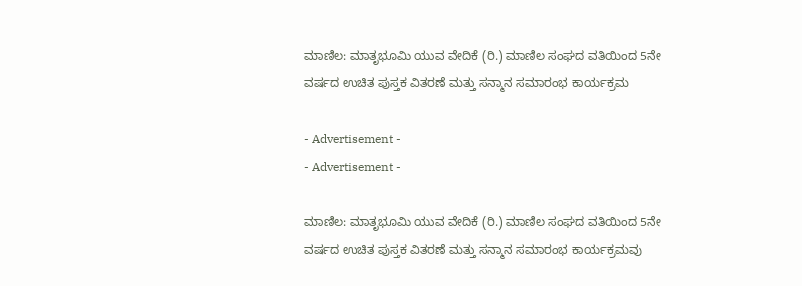ಮಾಣಿಲ: ಮಾತೃಭೂಮಿ ಯುವ ವೇದಿಕೆ (ರಿ.) ಮಾಣಿಲ ಸಂಘದ ವತಿಯಿಂದ 5ನೇ ವರ್ಷದ ಉಚಿತ ಪುಸ್ತಕ ವಿತರಣೆ ಮತ್ತು ಸನ್ಮಾನ ಸಮಾರಂಭ ಕಾರ್ಯಕ್ರಮ

- Advertisement -
- Advertisement -

ಮಾಣಿಲ: ಮಾತೃಭೂಮಿ ಯುವ ವೇದಿಕೆ (ರಿ.) ಮಾಣಿಲ ಸಂಘದ ವತಿಯಿಂದ 5ನೇ ವರ್ಷದ ಉಚಿತ ಪುಸ್ತಕ ವಿತರಣೆ ಮತ್ತು ಸನ್ಮಾನ ಸಮಾರಂಭ ಕಾರ್ಯಕ್ರಮವು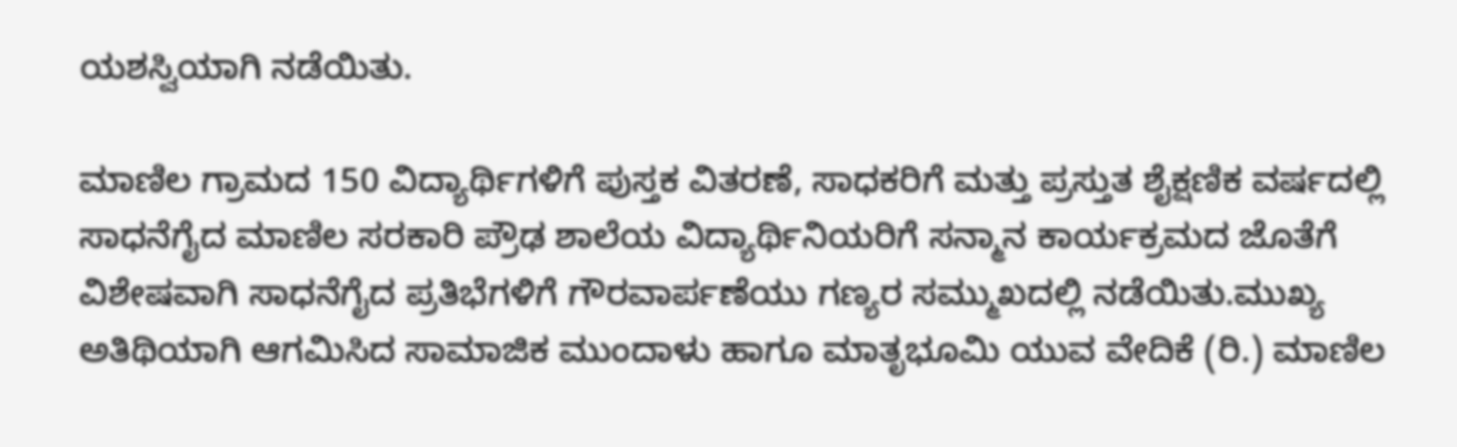ಯಶಸ್ವಿಯಾಗಿ ನಡೆಯಿತು.

ಮಾಣಿಲ ಗ್ರಾಮದ 150 ವಿದ್ಯಾರ್ಥಿಗಳಿಗೆ ಪುಸ್ತಕ ವಿತರಣೆ, ಸಾಧಕರಿಗೆ ಮತ್ತು ಪ್ರಸ್ತುತ ಶೈಕ್ಷಣಿಕ ವರ್ಷದಲ್ಲಿ ಸಾಧನೆಗೈದ ಮಾಣಿಲ ಸರಕಾರಿ ಪ್ರೌಢ ಶಾಲೆಯ ವಿದ್ಯಾರ್ಥಿನಿಯರಿಗೆ ಸನ್ಮಾನ ಕಾರ್ಯಕ್ರಮದ ಜೊತೆಗೆ ವಿಶೇಷವಾಗಿ ಸಾಧನೆಗೈದ ಪ್ರತಿಭೆಗಳಿಗೆ ಗೌರವಾರ್ಪಣೆಯು ಗಣ್ಯರ ಸಮ್ಮುಖದಲ್ಲಿ ನಡೆಯಿತು.ಮುಖ್ಯ ಅತಿಥಿಯಾಗಿ ಆಗಮಿಸಿದ ಸಾಮಾಜಿಕ ಮುಂದಾಳು ಹಾಗೂ ಮಾತೃಭೂಮಿ ಯುವ ವೇದಿಕೆ (ರಿ.) ಮಾಣಿಲ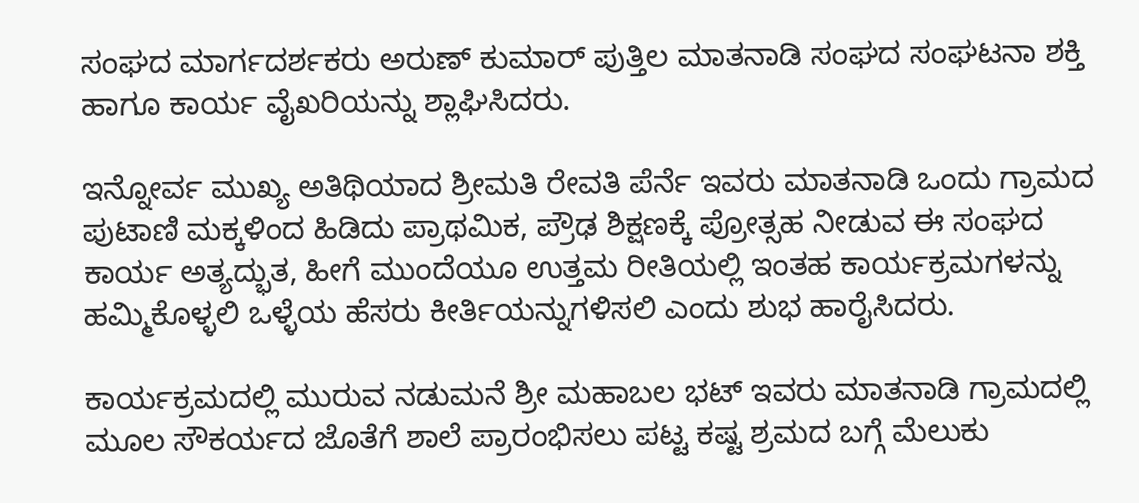ಸಂಘದ ಮಾರ್ಗದರ್ಶಕರು ಅರುಣ್ ಕುಮಾರ್ ಪುತ್ತಿಲ ಮಾತನಾಡಿ ಸಂಘದ ಸಂಘಟನಾ ಶಕ್ತಿ ಹಾಗೂ ಕಾರ್ಯ ವೈಖರಿಯನ್ನು ಶ್ಲಾಘಿಸಿದರು.

ಇನ್ನೋರ್ವ ಮುಖ್ಯ ಅತಿಥಿಯಾದ ಶ್ರೀಮತಿ ರೇವತಿ ಪೆರ್ನೆ ಇವರು ಮಾತನಾಡಿ ಒಂದು ಗ್ರಾಮದ ಪುಟಾಣಿ ಮಕ್ಕಳಿಂದ ಹಿಡಿದು ಪ್ರಾಥಮಿಕ, ಪ್ರೌಢ ಶಿಕ್ಷಣಕ್ಕೆ ಪ್ರೋತ್ಸಹ ನೀಡುವ ಈ ಸಂಘದ ಕಾರ್ಯ ಅತ್ಯದ್ಭುತ, ಹೀಗೆ ಮುಂದೆಯೂ ಉತ್ತಮ ರೀತಿಯಲ್ಲಿ ಇಂತಹ ಕಾರ್ಯಕ್ರಮಗಳನ್ನು ಹಮ್ಮಿಕೊಳ್ಳಲಿ ಒಳ್ಳೆಯ ಹೆಸರು ಕೀರ್ತಿಯನ್ನುಗಳಿಸಲಿ ಎಂದು ಶುಭ ಹಾರೈಸಿದರು.

ಕಾರ್ಯಕ್ರಮದಲ್ಲಿ ಮುರುವ ನಡುಮನೆ ಶ್ರೀ ಮಹಾಬಲ ಭಟ್ ಇವರು ಮಾತನಾಡಿ ಗ್ರಾಮದಲ್ಲಿ ಮೂಲ ಸೌಕರ್ಯದ ಜೊತೆಗೆ ಶಾಲೆ ಪ್ರಾರಂಭಿಸಲು ಪಟ್ಟ ಕಷ್ಟ ಶ್ರಮದ ಬಗ್ಗೆ ಮೆಲುಕು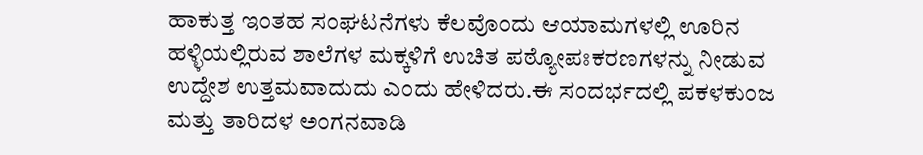ಹಾಕುತ್ತ ಇಂತಹ ಸಂಘಟನೆಗಳು ಕೆಲವೊಂದು ಆಯಾಮಗಳಲ್ಲಿ ಊರಿನ ಹಳ್ಳಿಯಲ್ಲಿರುವ ಶಾಲೆಗಳ ಮಕ್ಕಳಿಗೆ ಉಚಿತ ಪಠ್ಯೋಪಃಕರಣಗಳನ್ನು ನೀಡುವ ಉದ್ದೇಶ ಉತ್ತಮವಾದುದು ಎಂದು ಹೇಳಿದರು.ಈ ಸಂದರ್ಭದಲ್ಲಿ ಪಕಳಕುಂಜ ಮತ್ತು ತಾರಿದಳ ಅಂಗನವಾಡಿ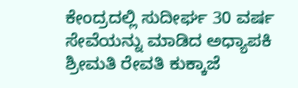ಕೇಂದ್ರದಲ್ಲಿ ಸುದೀರ್ಘ 30 ವರ್ಷ ಸೇವೆಯನ್ನು ಮಾಡಿದ ಅಧ್ಯಾಪಕಿ ಶ್ರೀಮತಿ ರೇವತಿ ಕುಕ್ಕಾಜೆ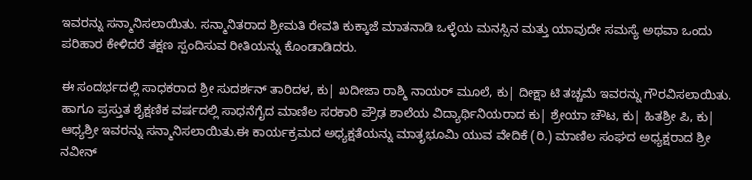ಇವರನ್ನು ಸನ್ಮಾನಿಸಲಾಯಿತು. ಸನ್ಮಾನಿತರಾದ ಶ್ರೀಮತಿ ರೇವತಿ ಕುಕ್ಕಾಜೆ ಮಾತನಾಡಿ ಒಳ್ಳೆಯ ಮನಸ್ಸಿನ ಮತ್ತು ಯಾವುದೇ ಸಮಸ್ಯೆ ಅಥವಾ ಒಂದು ಪರಿಹಾರ ಕೇಳಿದರೆ ತಕ್ಷಣ ಸ್ಪಂದಿಸುವ ರೀತಿಯನ್ನು ಕೊಂಡಾಡಿದರು.

ಈ ಸಂದರ್ಭದಲ್ಲಿ ಸಾಧಕರಾದ ಶ್ರೀ ಸುದರ್ಶನ್ ತಾರಿದಳ, ಕು| ಖದೀಜಾ ರಾಶ್ಮಿ ನಾಯರ್ ಮೂಲೆ, ಕು| ದೀಕ್ಷಾ ಟಿ ತಚ್ಚಮೆ ಇವರನ್ನು ಗೌರವಿಸಲಾಯಿತು. ಹಾಗೂ ಪ್ರಸ್ತುತ ಶೈಕ್ಷಣಿಕ ವರ್ಷದಲ್ಲಿ ಸಾಧನೆಗೈದ ಮಾಣಿಲ ಸರಕಾರಿ ಪ್ರೌಢ ಶಾಲೆಯ ವಿದ್ಯಾರ್ಥಿನಿಯರಾದ ಕು| ಶ್ರೇಯಾ ಚೌಟ, ಕು| ಹಿತಶ್ರೀ ಪಿ, ಕು| ಆಧ್ಯಶ್ರೀ ಇವರನ್ನು ಸನ್ಮಾನಿಸಲಾಯಿತು.ಈ ಕಾರ್ಯಕ್ರಮದ ಅಧ್ಯಕ್ಷತೆಯನ್ನು ಮಾತೃಭೂಮಿ ಯುವ ವೇದಿಕೆ (ರಿ.) ಮಾಣಿಲ ಸಂಘದ ಅಧ್ಯಕ್ಷರಾದ ಶ್ರೀ ನವೀನ್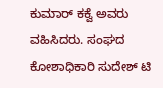ಕುಮಾರ್ ಕಕ್ವೆ ಅವರು ವಹಿಸಿದರು. ಸಂಘದ ಕೋಶಾಧಿಕಾರಿ ಸುದೇಶ್ ಟಿ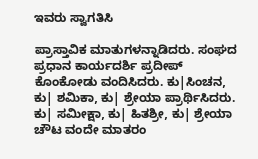ಇವರು ಸ್ವಾಗತಿಸಿ

ಪ್ರಾಸ್ತಾವಿಕ ಮಾತುಗಳನ್ನಾಡಿದರು. ಸಂಘದ ಪ್ರಧಾನ ಕಾರ್ಯದರ್ಶಿ ಪ್ರದೀಪ್ ಕೊಂಕೋಡು ವಂದಿಸಿದರು. ಕು|ಸಿಂಚನ, ಕು| ಶಮಿಕಾ, ಕು| ಶ್ರೇಯಾ ಪ್ರಾರ್ಥಿಸಿದರು. ಕು| ಸಮೀಕ್ಷಾ, ಕು| ಹಿತಶ್ರೀ, ಕು| ಶ್ರೇಯಾ ಚೌಟ ವಂದೇ ಮಾತರಂ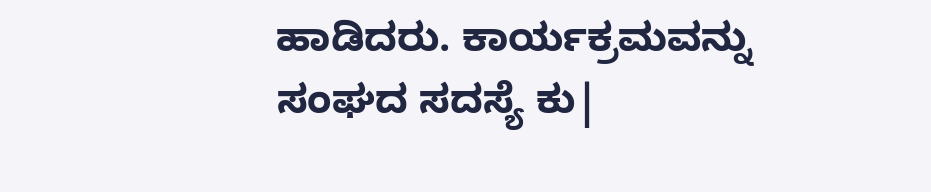ಹಾಡಿದರು. ಕಾರ್ಯಕ್ರಮವನ್ನು ಸಂಘದ ಸದಸ್ಯೆ ಕು|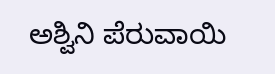ಅಶ್ವಿನಿ ಪೆರುವಾಯಿ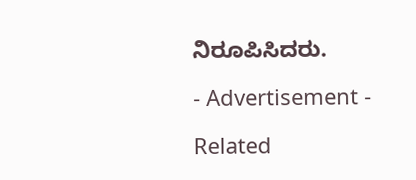ನಿರೂಪಿಸಿದರು.

- Advertisement -

Related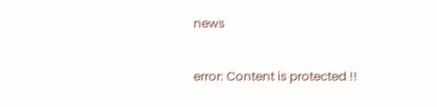news

error: Content is protected !!